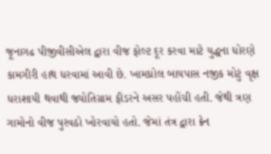જૂનાગઢ પીજીવીસીએલ દ્વારા વીજ ફોલ્ટ દૂર કરવા માટે યુદ્ધના ધોરણે કામગીરી હાથ ધરવામાં આવી છે. ખામધ્રોલ બાયપાસ નજીક મોટું વૃક્ષ ધરાશાયી થવાથી જ્યોતિગ્રામ ફીડરને અસર પહોંચી હતી. જેથી ત્રણ ગામોનો વીજ પુરવઠો ખોરવાયો હતો. જેમાં તંત્ર દ્વારા ક્રેન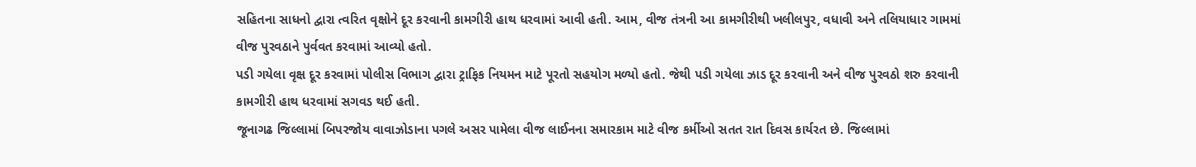સહિતના સાધનો દ્વારા ત્વરિત વૃક્ષોને દૂર કરવાની કામગીરી હાથ ધરવામાં આવી હતી. આમ, વીજ તંત્રની આ કામગીરીથી ખલીલપુર, વધાવી અને તલિયાધાર ગામમાં વીજ પુરવઠાને પુર્વવત કરવામાં આવ્યો હતો.
પડી ગયેલા વૃક્ષ દૂર કરવામાં પોલીસ વિભાગ દ્વારા ટ્રાફિક નિયમન માટે પૂરતો સહયોગ મળ્યો હતો. જેથી પડી ગયેલા ઝાડ દૂર કરવાની અને વીજ પુરવઠો શરુ કરવાની કામગીરી હાથ ધરવામાં સગવડ થઈ હતી.
જૂનાગઢ જિલ્લામાં બિપરજોય વાવાઝોડાના પગલે અસર પામેલા વીજ લાઈનના સમારકામ માટે વીજ કર્મીઓ સતત રાત દિવસ કાર્યરત છે. જિલ્લામાં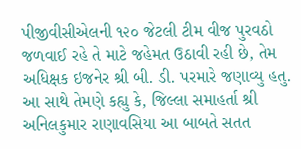પીજીવીસીએલની ૧૨૦ જેટલી ટીમ વીજ પુરવઠો જળવાઈ રહે તે માટે જહેમત ઉઠાવી રહી છે, તેમ અધિક્ષક ઇજનેર શ્રી બી. ડી. પરમારે જણાવ્યુ હતુ. આ સાથે તેમણે કહ્યુ કે, જિલ્લા સમાહર્તા શ્રી અનિલકુમાર રાણાવસિયા આ બાબતે સતત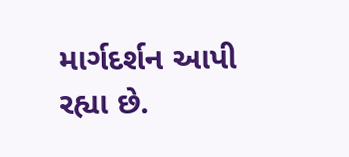માર્ગદર્શન આપી રહ્યા છે.